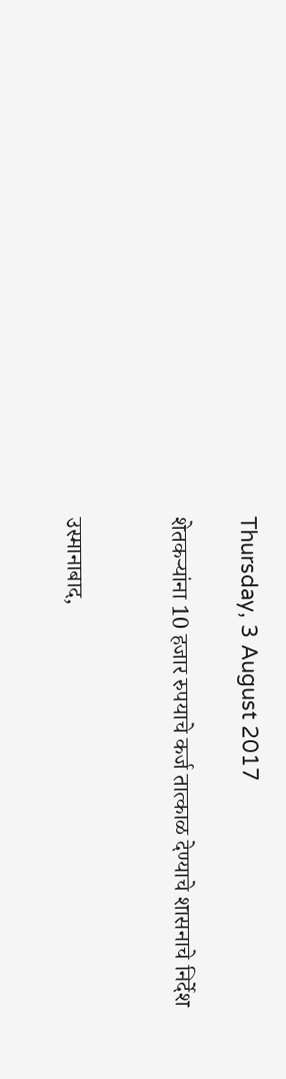Thursday, 3 August 2017

शेतकऱ्यांना 10 हजार रुपयाचे कर्ज तात्काळ देण्याचे शासनाचे निर्देश


उस्मानाबाद,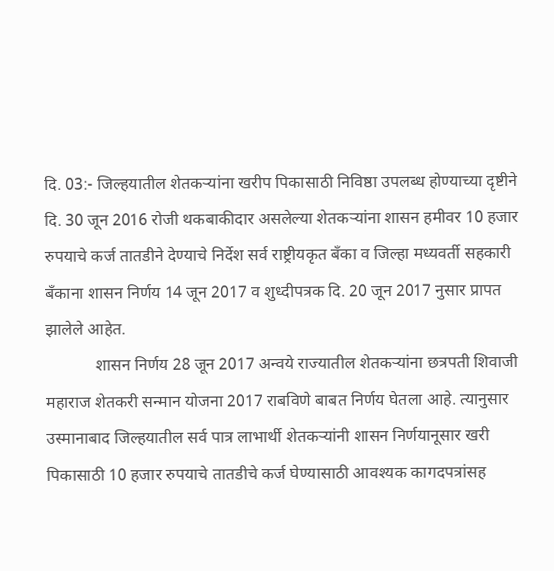दि. 03:- जिल्हयातील शेतकऱ्यांना खरीप पिकासाठी निविष्ठा उपलब्ध होण्याच्या दृष्टीने दि. 30 जून 2016 रोजी थकबाकीदार असलेल्या शेतकऱ्यांना शासन हमीवर 10 हजार रुपयाचे कर्ज तातडीने देण्याचे निर्देश सर्व राष्ट्रीयकृत बँका व जिल्हा मध्यवर्ती सहकारी बँकाना शासन निर्णय 14 जून 2017 व शुध्दीपत्रक दि. 20 जून 2017 नुसार प्रापत झालेले आहेत.
            शासन निर्णय 28 जून 2017 अन्वये राज्यातील शेतकऱ्यांना छत्रपती शिवाजी महाराज शेतकरी सन्मान योजना 2017 राबविणे बाबत निर्णय घेतला आहे. त्यानुसार उस्मानाबाद जिल्हयातील सर्व पात्र लाभार्थी शेतकऱ्यांनी शासन निर्णयानूसार खरी पिकासाठी 10 हजार रुपयाचे तातडीचे कर्ज घेण्यासाठी आवश्यक कागदपत्रांसह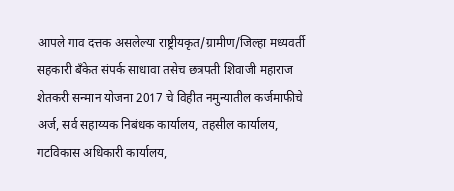आपले गाव दत्तक असलेल्या राष्ट्रीयकृत/ग्रामीण/जिल्हा मध्यवर्ती सहकारी बँकेत संपर्क साधावा तसेच छत्रपती शिवाजी महाराज शेतकरी सन्मान योजना 2017 चे विहीत नमुन्यातील कर्जमाफीचे अर्ज, सर्व सहाय्यक निबंधक कार्यालय, तहसील कार्यालय, गटविकास अधिकारी कार्यालय,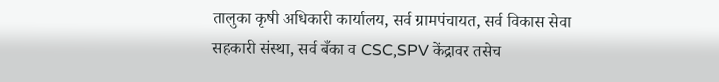तालुका कृषी अधिकारी कार्यालय, सर्व ग्रामपंचायत, सर्व विकास सेवा सहकारी संस्था, सर्व बँका व CSC,SPV केंद्रावर तसेच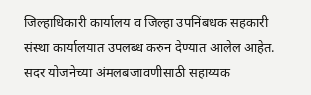जिल्हाधिकारी कार्यालय व जिल्हा उपनिंबधक सहकारी संस्था कार्यालयात उपलब्ध करुन देण्यात आलेल आहेत. सदर योजनेच्या अंमलबजावणीसाठी सहाय्यक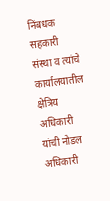निंबधक सहकारी संस्था व त्यांचे कार्यालयातील क्षेत्रिय अधिकारी यांची नोडल अधिकारी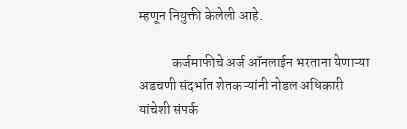म्हणून नियुक्ती केलेली आहे.

            कर्जमाफीचे अर्ज ऑनलाईन भरताना येणाऱ्या अडचणी संदर्भात शेतकऱ्यांनी नोडल अधिकारी यांचेशी संपर्क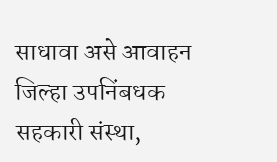साधावा असे आवाहन जिल्हा उपनिंबधक सहकारी संस्था,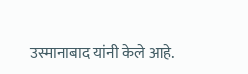उस्मानाबाद यांनी केले आहे.